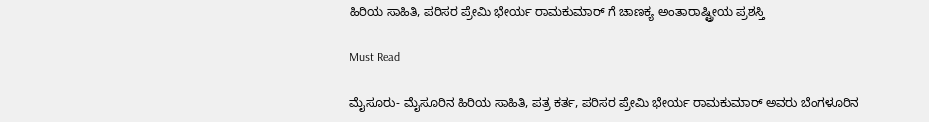ಹಿರಿಯ ಸಾಹಿತಿ, ಪರಿಸರ ಪ್ರೇಮಿ ಭೇರ್ಯ ರಾಮಕುಮಾರ್ ಗೆ ಚಾಣಕ್ಯ ಅಂತಾರಾಷ್ಟ್ರೀಯ ಪ್ರಶಸ್ತಿ

Must Read

ಮೈಸೂರು- ಮೈಸೂರಿನ ಹಿರಿಯ ಸಾಹಿತಿ, ಪತ್ರ ಕರ್ತ, ಪರಿಸರ ಪ್ರೇಮಿ ಭೇರ್ಯ ರಾಮಕುಮಾರ್ ಅವರು ಬೆಂಗಳೂರಿನ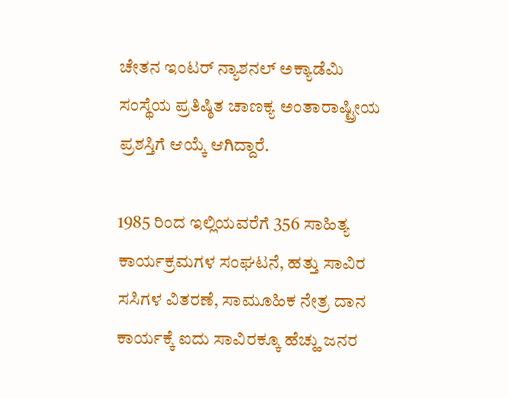ಚೇತನ ಇಂಟರ್ ನ್ಯಾಶನಲ್ ಅಕ್ಯಾಡೆಮಿ ಸಂಸ್ಥೆಯ ಪ್ರತಿಷ್ಠಿತ ಚಾಣಕ್ಯ ಅಂತಾರಾಷ್ಟ್ರೀಯ ಪ್ರಶಸ್ತಿಗೆ ಆಯ್ಕೆ ಆಗಿದ್ದಾರೆ.

1985 ರಿಂದ ಇಲ್ಲಿಯವರೆಗೆ 356 ಸಾಹಿತ್ಯ ಕಾರ್ಯಕ್ರಮಗಳ ಸಂಘಟನೆ, ಹತ್ತು ಸಾವಿರ ಸಸಿಗಳ ವಿತರಣೆ, ಸಾಮೂಹಿಕ ನೇತ್ರ ದಾನ ಕಾರ್ಯಕ್ಕೆ ಐದು ಸಾವಿರಕ್ಕೂ ಹೆಚ್ಹು ಜನರ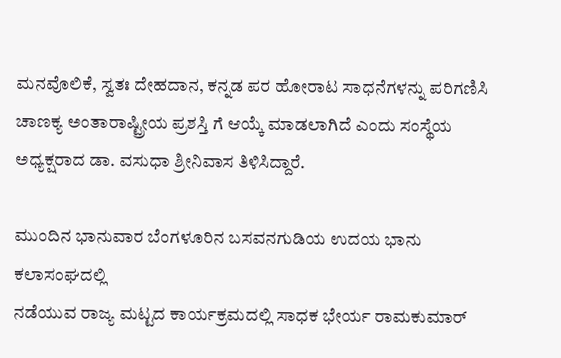ಮನವೊಲಿಕೆ, ಸ್ವತಃ ದೇಹದಾನ, ಕನ್ನಡ ಪರ ಹೋರಾಟ ಸಾಧನೆಗಳನ್ನು ಪರಿಗಣಿಸಿ ಚಾಣಕ್ಯ ಅಂತಾರಾಷ್ಟ್ರೀಯ ಪ್ರಶಸ್ತಿ ಗೆ ಆಯ್ಕೆ ಮಾಡಲಾಗಿದೆ ಎಂದು ಸಂಸ್ಥೆಯ ಅಧ್ಯಕ್ಷರಾದ ಡಾ. ವಸುಧಾ ಶ್ರೀನಿವಾಸ ತಿಳಿಸಿದ್ದಾರೆ.

ಮುಂದಿನ ಭಾನುವಾರ ಬೆಂಗಳೂರಿನ ಬಸವನಗುಡಿಯ ಉದಯ ಭಾನು ಕಲಾಸಂಘದಲ್ಲಿ
ನಡೆಯುವ ರಾಜ್ಯ ಮಟ್ಟದ ಕಾರ್ಯಕ್ರಮದಲ್ಲಿ ಸಾಧಕ ಭೇರ್ಯ ರಾಮಕುಮಾರ್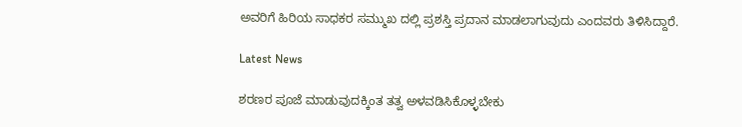ಅವರಿಗೆ ಹಿರಿಯ ಸಾಧಕರ ಸಮ್ಮುಖ ದಲ್ಲಿ ಪ್ರಶಸ್ತಿ ಪ್ರದಾನ ಮಾಡಲಾಗುವುದು ಎಂದವರು ತಿಳಿಸಿದ್ದಾರೆ.

Latest News

ಶರಣರ ಪೂಜೆ ಮಾಡುವುದಕ್ಕಿಂತ ತತ್ವ ಅಳವಡಿಸಿಕೊಳ್ಳಬೇಕು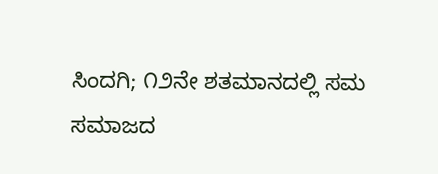ಸಿಂದಗಿ; ೧೨ನೇ ಶತಮಾನದಲ್ಲಿ ಸಮ ಸಮಾಜದ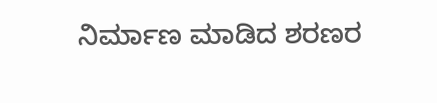ನಿರ್ಮಾಣ ಮಾಡಿದ ಶರಣರ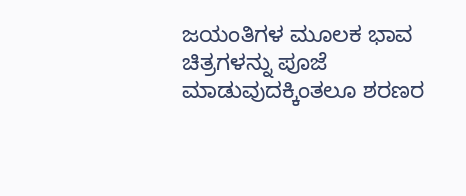ಜಯಂತಿಗಳ ಮೂಲಕ ಭಾವ ಚಿತ್ರಗಳನ್ನು ಪೂಜೆ ಮಾಡುವುದಕ್ಕಿಂತಲೂ ಶರಣರ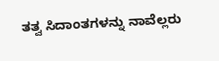ತತ್ವ ಸಿದಾಂತಗಳನ್ನು ನಾವೆಲ್ಲರು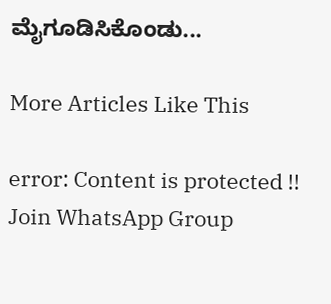ಮೈಗೂಡಿಸಿಕೊಂಡು...

More Articles Like This

error: Content is protected !!
Join WhatsApp Group